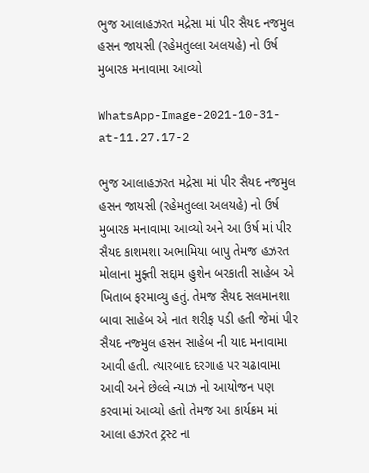ભુજ આલાહઝરત મદ્રેસા માં પીર સૈયદ નજમુલ હસન જાયસી (રહેમતુલ્લા અલયહે) નો ઉર્ષ મુબારક મનાવામા આવ્યો

WhatsApp-Image-2021-10-31-at-11.27.17-2

ભુજ આલાહઝરત મદ્રેસા માં પીર સૈયદ નજમુલ હસન જાયસી (રહેમતુલ્લા અલયહે) નો ઉર્ષ મુબારક મનાવામા આવ્યો અને આ ઉર્ષ માં પીર સૈયદ કાશમશા અભામિયા બાપુ તેમજ હઝરત મોલાના મુફ્તી સદ્દામ હુશેન બરકાતી સાહેબ એ ખિતાબ ફરમાવ્યુ હતું. તેમજ સૈયદ સલમાનશા બાવા સાહેબ એ નાત શરીફ પડી હતી જેમાં પીર સૈયદ નજ્મુલ હસન સાહેબ ની યાદ મનાવામા આવી હતી. ત્યારબાદ દરગાહ પર ચઢાવામા આવી અને છેલ્લે ન્યાઝ નો આયોજન પણ કરવામાં આવ્યો હતો તેમજ આ કાર્યક્રમ માં આલા હઝરત ટ્રસ્ટ ના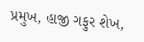પ્રમુખ, હાજી ગફુર શેખ,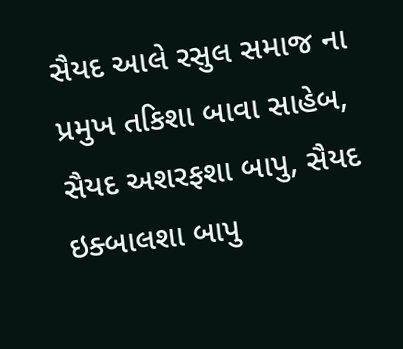સૈયદ આલે રસુલ સમાજ ના પ્રમુખ તકિશા બાવા સાહેબ, સૈયદ અશરફશા બાપુ, સૈયદ ઇક્બાલશા બાપુ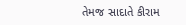તેમજ સાદાતે કીરામ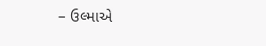– ઉલ્માએ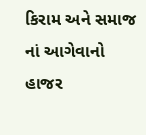કિરામ અને સમાજ નાં આગેવાનો હાજર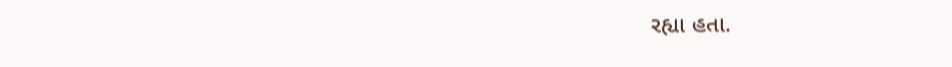રહ્યા હતા.